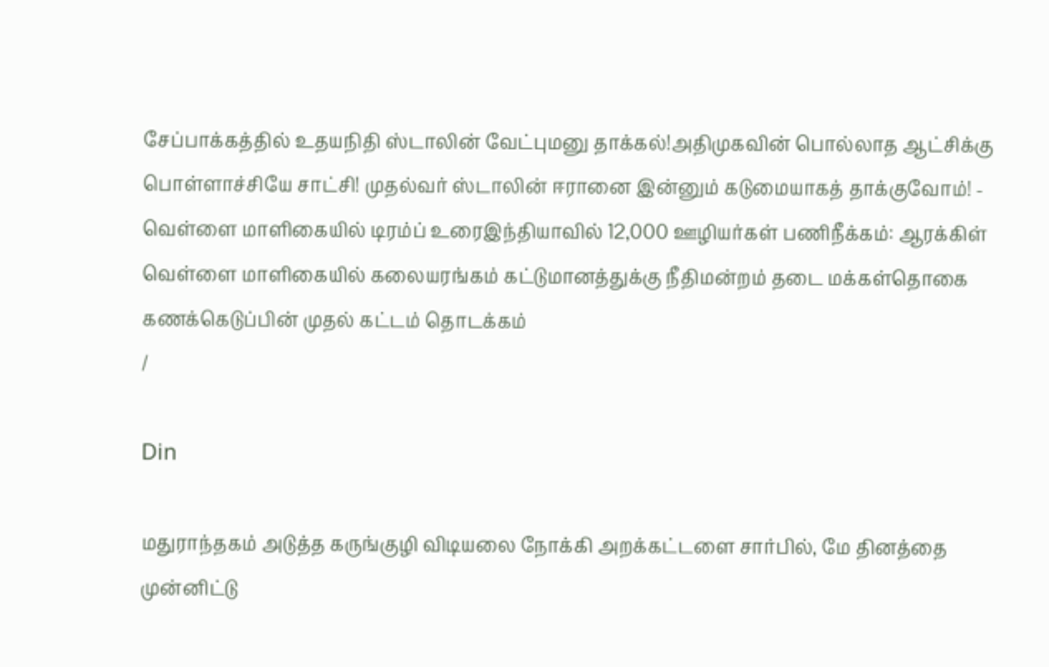சேப்பாக்கத்தில் உதயநிதி ஸ்டாலின் வேட்புமனு தாக்கல்!அதிமுகவின் பொல்லாத ஆட்சிக்கு பொள்ளாச்சியே சாட்சி! முதல்வர் ஸ்டாலின் ஈரானை இன்னும் கடுமையாகத் தாக்குவோம்! - வெள்ளை மாளிகையில் டிரம்ப் உரைஇந்தியாவில் 12,000 ஊழியர்கள் பணிநீக்கம்: ஆரக்கிள் வெள்ளை மாளிகையில் கலையரங்கம் கட்டுமானத்துக்கு நீதிமன்றம் தடை மக்கள்தொகை கணக்கெடுப்பின் முதல் கட்டம் தொடக்கம்
/

Din

மதுராந்தகம் அடுத்த கருங்குழி விடியலை நோக்கி அறக்கட்டளை சார்பில், மே தினத்தை முன்னிட்டு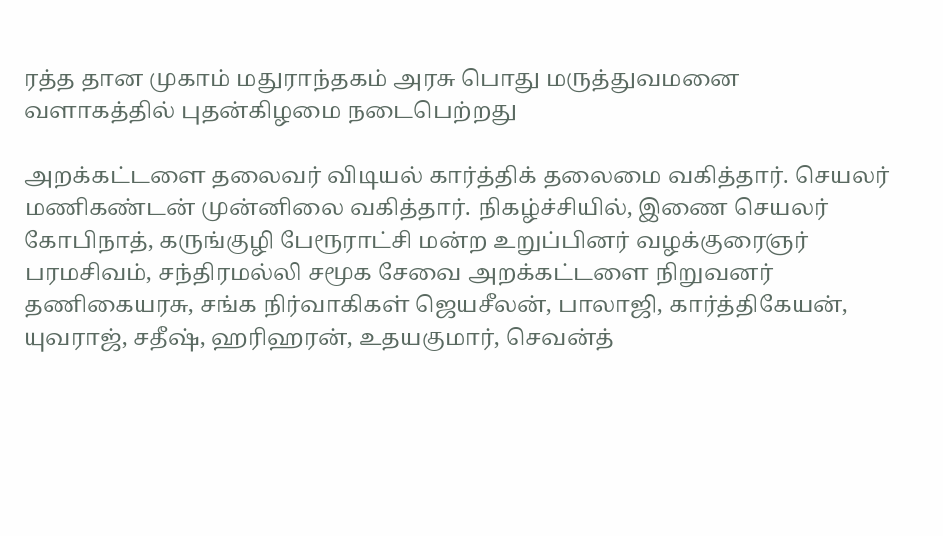ரத்த தான முகாம் மதுராந்தகம் அரசு பொது மருத்துவமனை வளாகத்தில் புதன்கிழமை நடைபெற்றது

அறக்கட்டளை தலைவர் விடியல் கார்த்திக் தலைமை வகித்தார். செயலர் மணிகண்டன் முன்னிலை வகித்தார். நிகழ்ச்சியில், இணை செயலர் கோபிநாத், கருங்குழி பேரூராட்சி மன்ற உறுப்பினர் வழக்குரைஞர் பரமசிவம், சந்திரமல்லி சமூக சேவை அறக்கட்டளை நிறுவனர் தணிகையரசு, சங்க நிர்வாகிகள் ஜெயசீலன், பாலாஜி, கார்த்திகேயன், யுவராஜ், சதீஷ், ஹரிஹரன், உதயகுமார், செவன்த்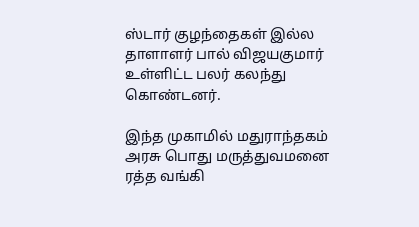ஸ்டார் குழந்தைகள் இல்ல தாளாளர் பால் விஜயகுமார் உள்ளிட்ட பலர் கலந்து கொண்டனர்.

இந்த முகாமில் மதுராந்தகம் அரசு பொது மருத்துவமனை ரத்த வங்கி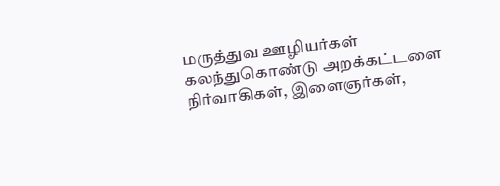மருத்துவ ஊழியர்கள் கலந்துகொண்டு அறக்கட்டளை நிர்வாகிகள், இளைஞர்கள்,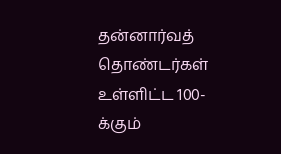தன்னார்வத் தொண்டர்கள் உள்ளிட்ட 100-க்கும்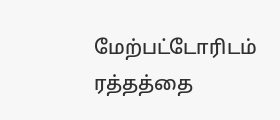மேற்பட்டோரிடம் ரத்தத்தை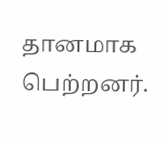தானமாக பெற்றனர்.